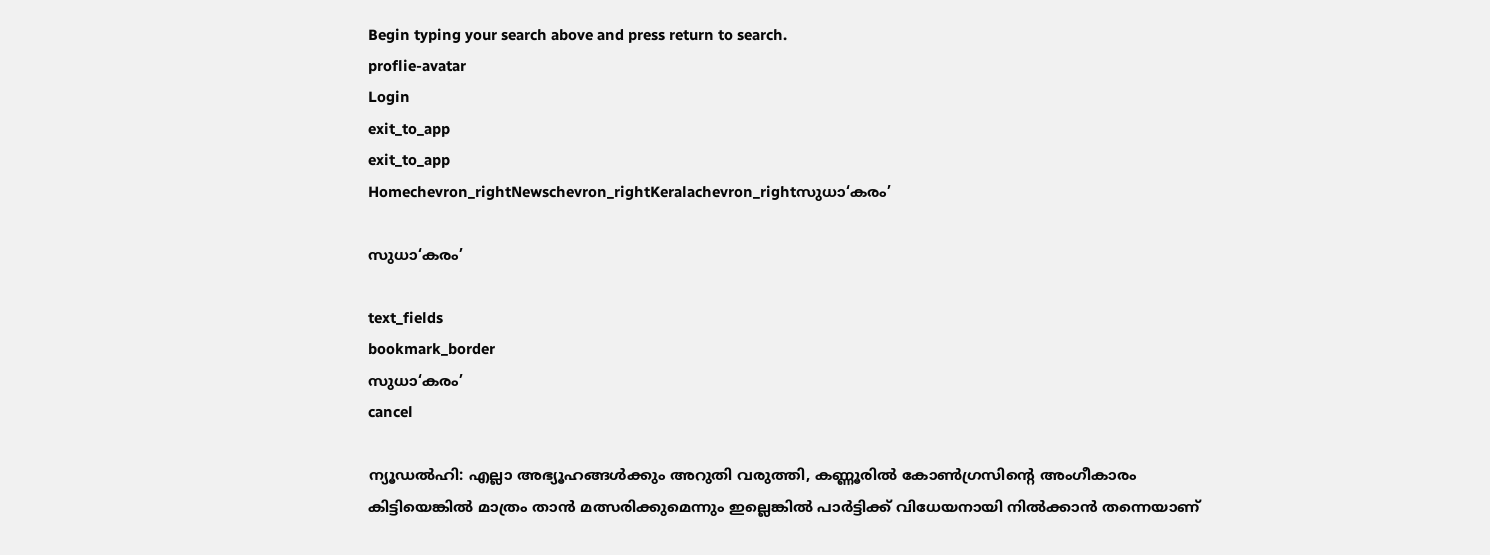Begin typing your search above and press return to search.
proflie-avatar
Login
exit_to_app
exit_to_app
Homechevron_rightNewschevron_rightKeralachevron_rightസുധാ‘കരം’

സുധാ‘കരം’

text_fields
bookmark_border
സുധാ‘കരം’
cancel

ന്യൂഡൽഹി: എല്ലാ അഭ്യൂഹങ്ങൾക്കും അറുതി വരുത്തി, കണ്ണൂരിൽ കോൺഗ്രസിന്റെ അംഗീകാരം കിട്ടിയെങ്കിൽ മാത്രം താൻ മത്സരിക്കുമെന്നും ഇല്ലെങ്കിൽ പാർട്ടിക്ക് വിധേയനായി നിൽക്കാൻ തന്നെയാണ്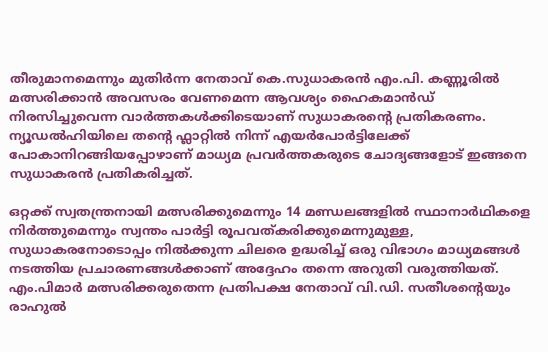തീരുമാനമെന്നും മുതിർന്ന നേതാവ് കെ.സുധാകരൻ എം.പി. കണ്ണൂരിൽ മത്സരിക്കാൻ അവസരം വേണമെന്ന ആവശ്യം ഹൈകമാൻഡ് നിരസിച്ചുവെന്ന വാർത്തകൾക്കിടെയാണ് സുധാകരന്റെ പ്രതികരണം. ന്യൂഡൽഹിയിലെ തന്റെ ഫ്ലാറ്റിൽ നിന്ന് എയർപോർട്ടിലേക്ക് പോകാനിറങ്ങിയപ്പോഴാണ് മാധ്യമ പ്രവർത്തകരുടെ ചോദ്യങ്ങളോട് ഇങ്ങനെ സുധാകരൻ പ്രതികരിച്ചത്.

ഒറ്റക്ക് സ്വതന്ത്രനായി മത്സരിക്കുമെന്നും 14 മണ്ഡലങ്ങളിൽ സ്ഥാനാർഥികളെ നിർത്തുമെന്നും സ്വന്തം പാർട്ടി രൂപവത്കരിക്കുമെന്നുമുള്ള, സുധാകരനോടൊപ്പം നിൽക്കുന്ന ചിലരെ ഉദ്ധരിച്ച് ഒരു വിഭാഗം മാധ്യമങ്ങൾ നടത്തിയ പ്രചാരണങ്ങൾക്കാണ് അദ്ദേഹം തന്നെ അറുതി വരുത്തിയത്. എം.പിമാർ മത്സരിക്കരുതെന്ന പ്രതിപക്ഷ നേതാവ് വി.ഡി. സതീശന്റെയും രാഹുൽ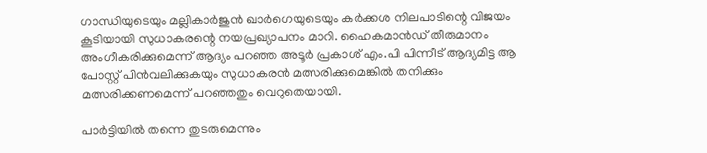ഗാന്ധിയുടെയും മല്ലികാർജുൻ ഖാർഗെയുടെയും കർക്കശ നിലപാടിന്റെ വിജയം കൂടിയായി സുധാകരന്റെ നയപ്രഖ്യാപനം മാറി. ഹൈകമാൻഡ് തീരുമാനം അംഗീകരിക്കുമെന്ന് ആദ്യം പറഞ്ഞ അടൂർ പ്രകാശ് എം.പി പിന്നീട് ആദ്യമിട്ട ആ പോസ്റ്റ് പിൻവലിക്കുകയും സുധാകരൻ മത്സരിക്കുമെങ്കിൽ തനിക്കും മത്സരിക്കണമെന്ന് പറഞ്ഞതും വെറുതെയായി.

പാർട്ടിയിൽ തന്നെ തുടരുമെന്നും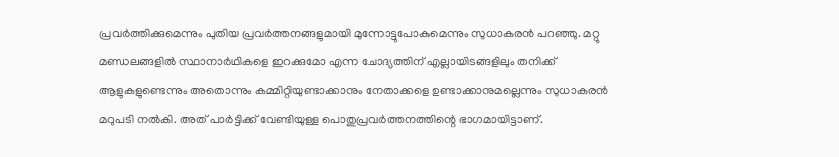പ്രവർത്തിക്കുമെന്നും പുതിയ പ്രവർത്തനങ്ങളുമായി മുന്നോട്ടുപോകുമെന്നും സുധാകരൻ പറഞ്ഞു. മറ്റു മണ്ഡലങ്ങളിൽ സ്ഥാനാർഥികളെ ഇറക്കുമോ എന്ന ചോദ്യത്തിന് എല്ലായിടങ്ങളിലും തനിക്ക് ആളുകളുണ്ടെന്നും അതൊന്നും കമ്മിറ്റിയുണ്ടാക്കാനും നേതാക്കളെ ഉണ്ടാക്കാനുമല്ലെന്നും സുധാകരൻ മറുപടി നൽകി. അത് പാർട്ടിക്ക് വേണ്ടിയുള്ള പൊതുപ്രവർത്തനത്തിന്റെ ഭാഗമായിട്ടാണ്.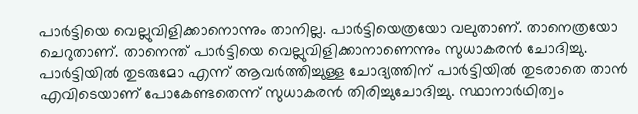പാർട്ടിയെ വെല്ലുവിളിക്കാനൊന്നും താനില്ല. പാർട്ടിയെത്രയോ വലുതാണ്. താനെത്രയോ ചെറുതാണ്. താനെന്ത് പാർട്ടിയെ വെല്ലുവിളിക്കാനാണെന്നും സുധാകരൻ ചോദിച്ചു. പാർട്ടിയിൽ തുടരുമോ എന്ന് ആവർത്തിച്ചുള്ള ചോദ്യത്തിന് പാർട്ടിയിൽ തുടരാതെ താൻ എവിടെയാണ് പോകേണ്ടതെന്ന് സുധാകരൻ തിരിച്ചുചോദിച്ചു. സ്ഥാനാർഥിത്വം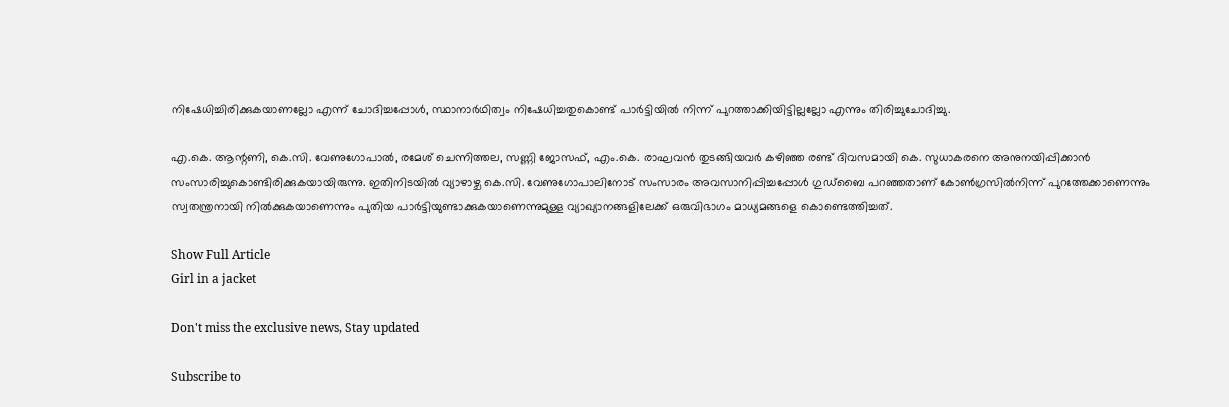നിഷേധിച്ചിരിക്കുകയാണല്ലോ എന്ന് ചോദിച്ചപ്പോൾ, സ്ഥാനാർഥിത്വം നിഷേധിച്ചതുകൊണ്ട് പാർട്ടിയിൽ നിന്ന് പുറത്താക്കിയിട്ടില്ലല്ലോ എന്നും തിരിച്ചുചോദിച്ചു.

എ.കെ. ആന്റണി, കെ.സി. വേണുഗോപാൽ, രമേശ് ചെന്നിത്തല, സണ്ണി ജോസഫ്, എം.കെ. രാഘവൻ തുടങ്ങിയവർ കഴിഞ്ഞ രണ്ട് ദിവസമായി കെ. സുധാകരനെ അനുനയിപ്പിക്കാൻ സംസാരിച്ചുകൊണ്ടിരിക്കുകയായിരുന്നു. ഇതിനിടയിൽ വ്യാഴാഴ്ച കെ.സി. വേണുഗോപാലിനോട് സംസാരം അവസാനിപ്പിച്ചപ്പോൾ ഗുഡ്ബൈ പറഞ്ഞതാണ് കോൺഗ്രസിൽനിന്ന് പുറത്തേക്കാണെന്നും സ്വതന്ത്രനായി നിൽക്കുകയാണെന്നും പുതിയ പാർട്ടിയുണ്ടാക്കുകയാണെന്നുമുള്ള വ്യാഖ്യാനങ്ങളിലേക്ക് ഒരുവിഭാഗം മാധ്യമങ്ങളെ കൊണ്ടെത്തിച്ചത്.

Show Full Article
Girl in a jacket

Don't miss the exclusive news, Stay updated

Subscribe to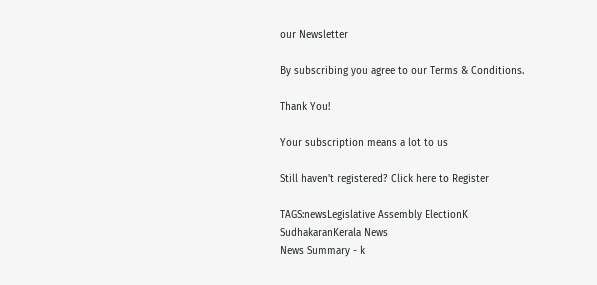our Newsletter

By subscribing you agree to our Terms & Conditions.

Thank You!

Your subscription means a lot to us

Still haven't registered? Click here to Register

TAGS:newsLegislative Assembly ElectionK SudhakaranKerala News
News Summary - k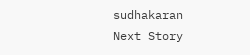sudhakaran
Next Story